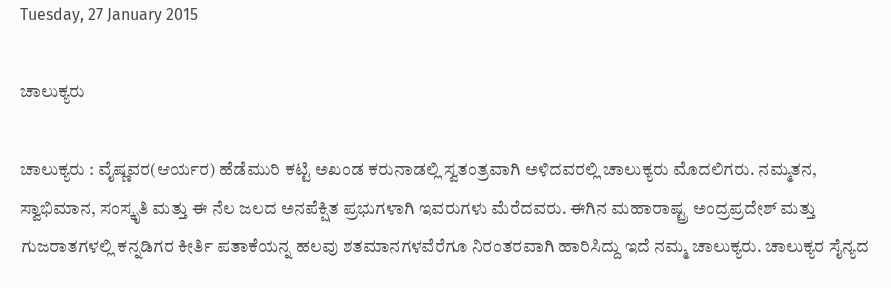Tuesday, 27 January 2015

ಚಾಲುಕ್ಯರು

ಚಾಲುಕ್ಯರು : ವೈಷ್ಣವರ(ಆರ್ಯರ) ಹೆಡೆಮುರಿ ಕಟ್ಟಿ ಅಖಂಡ ಕರುನಾಡಲ್ಲಿ ಸ್ವತಂತ್ರವಾಗಿ ಅಳಿದವರಲ್ಲಿ ಚಾಲುಕ್ಯರು ಮೊದಲಿಗರು. ನಮ್ಮತನ, ಸ್ವಾಭಿಮಾನ, ಸಂಸ್ಕೃತಿ ಮತ್ತು ಈ ನೆಲ ಜಲದ ಅನಪೆಕ್ಷಿತ ಪ್ರಭುಗಳಾಗಿ ಇವರುಗಳು ಮೆರೆದವರು. ಈಗಿನ ಮಹಾರಾಷ್ಟ್ರ ಅಂದ್ರಪ್ರದೇಶ್ ಮತ್ತು ಗುಜರಾತಗಳಲ್ಲಿ ಕನ್ನಡಿಗರ ಕೀರ್ತಿ ಪತಾಕೆಯನ್ನ ಹಲವು ಶತಮಾನಗಳವೆರೆಗೂ ನಿರಂತರವಾಗಿ ಹಾರಿಸಿದ್ದು ಇದೆ ನಮ್ಮ ಚಾಲುಕ್ಯರು. ಚಾಲುಕ್ಯರ ಸೈನ್ಯದ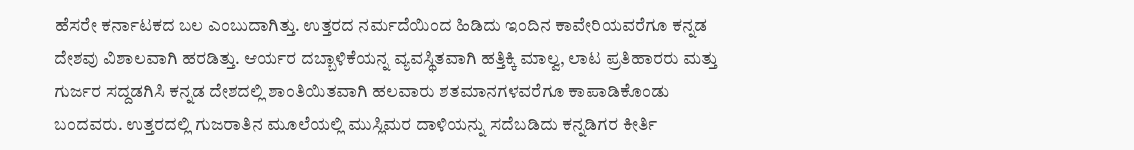ಹೆಸರೇ ಕರ್ನಾಟಕದ ಬಲ ಎಂಬುದಾಗಿತ್ತು. ಉತ್ತರದ ನರ್ಮದೆಯಿಂದ ಹಿಡಿದು ಇಂದಿನ ಕಾವೇರಿಯವರೆಗೂ ಕನ್ನಡ ದೇಶವು ವಿಶಾಲವಾಗಿ ಹರಡಿತ್ತು. ಆರ್ಯರ ದಬ್ಬಾಳಿಕೆಯನ್ನ ವ್ಯವಸ್ಥಿತವಾಗಿ ಹತ್ತಿಕ್ಕಿ ಮಾಲ್ವ, ಲಾಟ ಪ್ರತಿಹಾರರು ಮತ್ತು ಗುರ್ಜರ ಸದ್ದಡಗಿಸಿ ಕನ್ನಡ ದೇಶದಲ್ಲಿ ಶಾಂತಿಯಿತವಾಗಿ ಹಲವಾರು ಶತಮಾನಗಳವರೆಗೂ ಕಾಪಾಡಿಕೊಂಡು ಬಂದವರು. ಉತ್ತರದಲ್ಲಿ ಗುಜರಾತಿನ ಮೂಲೆಯಲ್ಲಿ ಮುಸ್ಲಿಮರ ದಾಳಿಯನ್ನು ಸದೆಬಡಿದು ಕನ್ನಡಿಗರ ಕೀರ್ತಿ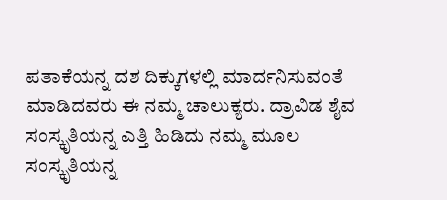ಪತಾಕೆಯನ್ನ ದಶ ದಿಕ್ಕುಗಳಲ್ಲಿ ಮಾರ್ದನಿಸುವಂತೆ ಮಾಡಿದವರು ಈ ನಮ್ಮ ಚಾಲುಕ್ಯರು. ದ್ರಾವಿಡ ಶೈವ ಸಂಸ್ಕೃತಿಯನ್ನ ಎತ್ತಿ ಹಿಡಿದು ನಮ್ಮ ಮೂಲ ಸಂಸ್ಕೃತಿಯನ್ನ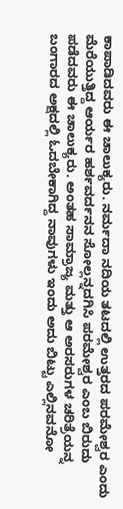ಕಾಪಾಡಿದವರು ಈ ಚಾಲುಕ್ಯರು. ನರ್ಮದಾ ನದಿಯ ತಟದಲ್ಲಿ ಉತ್ತರದ ಪರಮೇಶ್ವರ ಎಂದು ಮೆರೆಯುತ್ತಿದ್ದ ಆರ್ಯರ ಹರ್ಶವರ್ದನನ ಸೋಲ್ಲನ್ನದಗಿಸಿ ಪರಮೇಶ್ವರ ಎಂಬ ಬಿರುದು ಪಡೆದವರು ಈ ಚಾಲುಕ್ಯರು. ಅಂತಹ ಸಾಮ್ರಾಜ್ಯ ಮತ್ತು ಆ ಅರಸರುಗಳ ಚರಿತ್ರೆಯನ್ನ ಬಂಗಾರದ ಅಕ್ಷದಲ್ಲಿ ಓದಬೇಕಾಗಿದ್ದ ನಾವುಗಳು ಇಂದು ಅದು ಬಿಟ್ಟು ಎಲ್ಲಿನವನೋ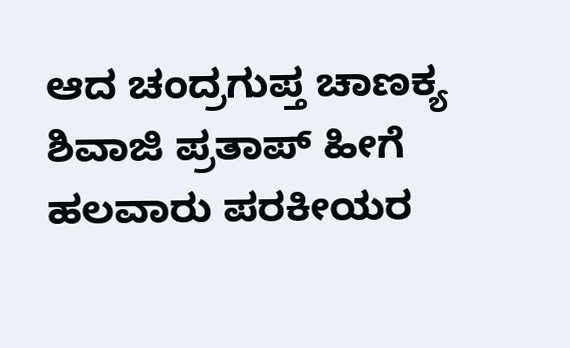ಆದ ಚಂದ್ರಗುಪ್ತ ಚಾಣಕ್ಯ ಶಿವಾಜಿ ಪ್ರತಾಪ್ ಹೀಗೆ ಹಲವಾರು ಪರಕೀಯರ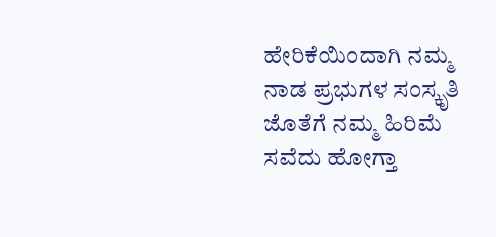ಹೇರಿಕೆಯಿಂದಾಗಿ ನಮ್ಮ ನಾಡ ಪ್ರಭುಗಳ ಸಂಸ್ಕೃತಿ ಜೊತೆಗೆ ನಮ್ಮ ಹಿರಿಮೆ ಸವೆದು ಹೋಗ್ತಾ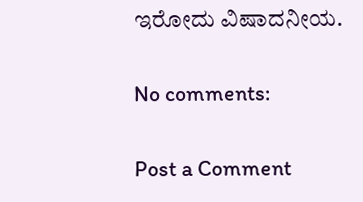ಇರೋದು ವಿಷಾದನೀಯ.

No comments:

Post a Comment